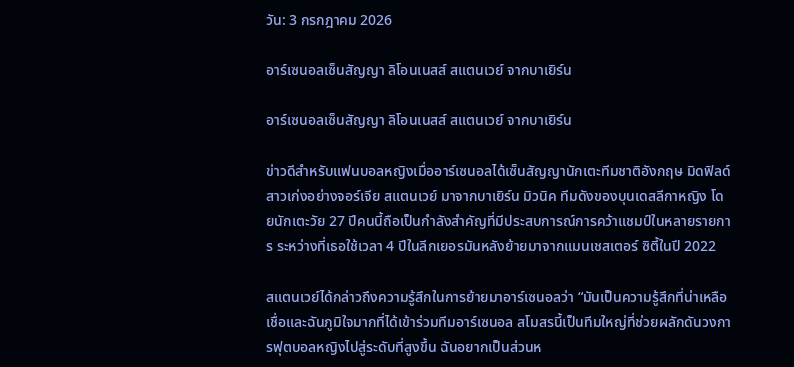วัน: 3 กรกฎาคม 2026

อาร์เซนอลเซ็นสัญญา ลิโอนเนสส์ สแตนเวย์ จากบาเยิร์น

อาร์เซนอลเซ็นสัญญา ลิโอนเนสส์ สแตนเวย์ จากบาเยิร์น

ข่าวดีสำหรับแฟนบอลหญิงเมื่ออาร์เซนอลได้เซ็นสัญญานักเตะทีมชาติอังกฤษ มิดฟิลด์สาวเก่งอย่างจอร์เจีย สแตนเวย์ มาจากบาเยิร์น มิวนิค ทีมดังของบุนเดสลีกาหญิง โดยนักเตะวัย 27 ปีคนนี้ถือเป็นกำลังสำคัญที่มีประสบการณ์การคว้าแชมป์ในหลายรายการ ระหว่างที่เธอใช้เวลา 4 ปีในลีกเยอรมันหลังย้ายมาจากแมนเชสเตอร์ ซิตี้ในปี 2022

สแตนเวย์ได้กล่าวถึงความรู้สึกในการย้ายมาอาร์เซนอลว่า “มันเป็นความรู้สึกที่น่าเหลือเชื่อและฉันภูมิใจมากที่ได้เข้าร่วมทีมอาร์เซนอล สโมสรนี้เป็นทีมใหญ่ที่ช่วยผลักดันวงการฟุตบอลหญิงไปสู่ระดับที่สูงขึ้น ฉันอยากเป็นส่วนห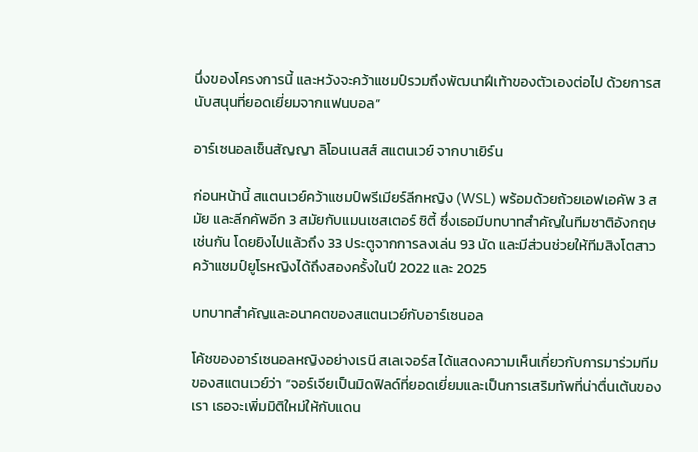นึ่งของโครงการนี้ และหวังจะคว้าแชมป์รวมถึงพัฒนาฝีเท้าของตัวเองต่อไป ด้วยการสนับสนุนที่ยอดเยี่ยมจากแฟนบอล”

อาร์เซนอลเซ็นสัญญา ลิโอนเนสส์ สแตนเวย์ จากบาเยิร์น

ก่อนหน้านี้ สแตนเวย์คว้าแชมป์พรีเมียร์ลีกหญิง (WSL) พร้อมด้วยถ้วยเอฟเอคัพ 3 สมัย และลีกคัพอีก 3 สมัยกับแมนเชสเตอร์ ซิตี้ ซึ่งเธอมีบทบาทสำคัญในทีมชาติอังกฤษเช่นกัน โดยยิงไปแล้วถึง 33 ประตูจากการลงเล่น 93 นัด และมีส่วนช่วยให้ทีมสิงโตสาวคว้าแชมป์ยูโรหญิงได้ถึงสองครั้งในปี 2022 และ 2025

บทบาทสำคัญและอนาคตของสแตนเวย์กับอาร์เซนอล

โค้ชของอาร์เซนอลหญิงอย่างเรนี สเลเจอร์ส ได้แสดงความเห็นเกี่ยวกับการมาร่วมทีมของสแตนเวย์ว่า “จอร์เจียเป็นมิดฟิลด์ที่ยอดเยี่ยมและเป็นการเสริมทัพที่น่าตื่นเต้นของเรา เธอจะเพิ่มมิติใหม่ให้กับแดน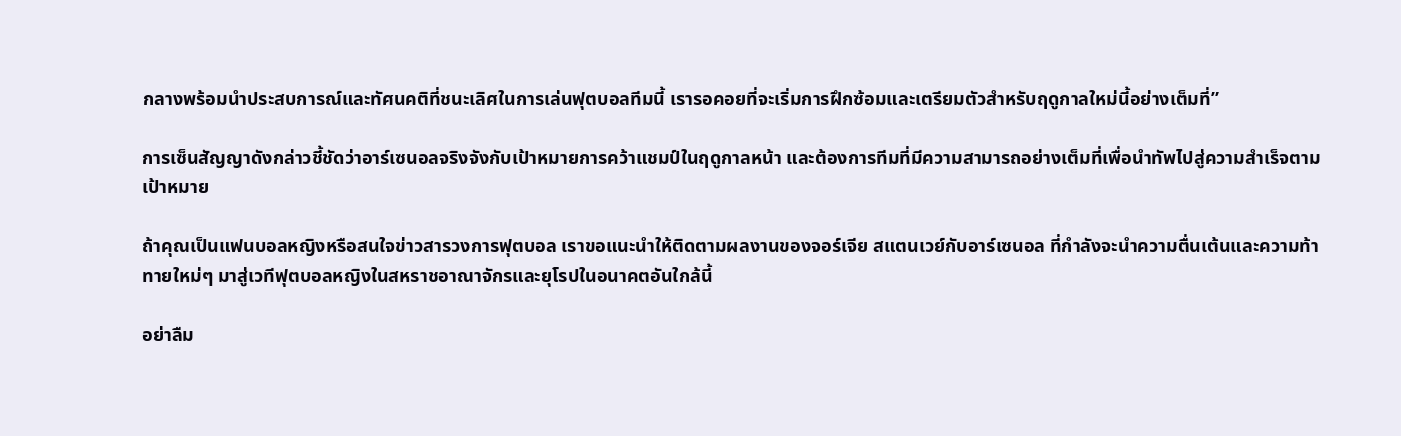กลางพร้อมนำประสบการณ์และทัศนคติที่ชนะเลิศในการเล่นฟุตบอลทีมนี้ เรารอคอยที่จะเริ่มการฝึกซ้อมและเตรียมตัวสำหรับฤดูกาลใหม่นี้อย่างเต็มที่”

การเซ็นสัญญาดังกล่าวชี้ชัดว่าอาร์เซนอลจริงจังกับเป้าหมายการคว้าแชมป์ในฤดูกาลหน้า และต้องการทีมที่มีความสามารถอย่างเต็มที่เพื่อนำทัพไปสู่ความสำเร็จตามเป้าหมาย

ถ้าคุณเป็นแฟนบอลหญิงหรือสนใจข่าวสารวงการฟุตบอล เราขอแนะนำให้ติดตามผลงานของจอร์เจีย สแตนเวย์กับอาร์เซนอล ที่กำลังจะนำความตื่นเต้นและความท้าทายใหม่ๆ มาสู่เวทีฟุตบอลหญิงในสหราชอาณาจักรและยุโรปในอนาคตอันใกล้นี้

อย่าลืม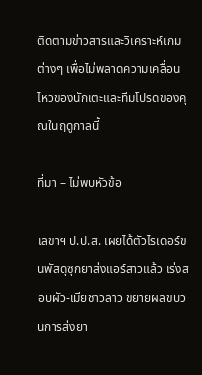ติดตามข่าวสารและวิเคราะห์เกมต่างๆ เพื่อไม่พลาดความเคลื่อนไหวของนักเตะและทีมโปรดของคุณในฤดูกาลนี้

ที่มา – ไม่พบหัวข้อ

เลขาฯ ป.ป.ส. เผยได้ตัวไรเดอร์ขนพัสดุซุกยาส่งแอร์สาวแล้ว เร่งสอบผัว-เมียชาวลาว ขยายผลขบวนการส่งยา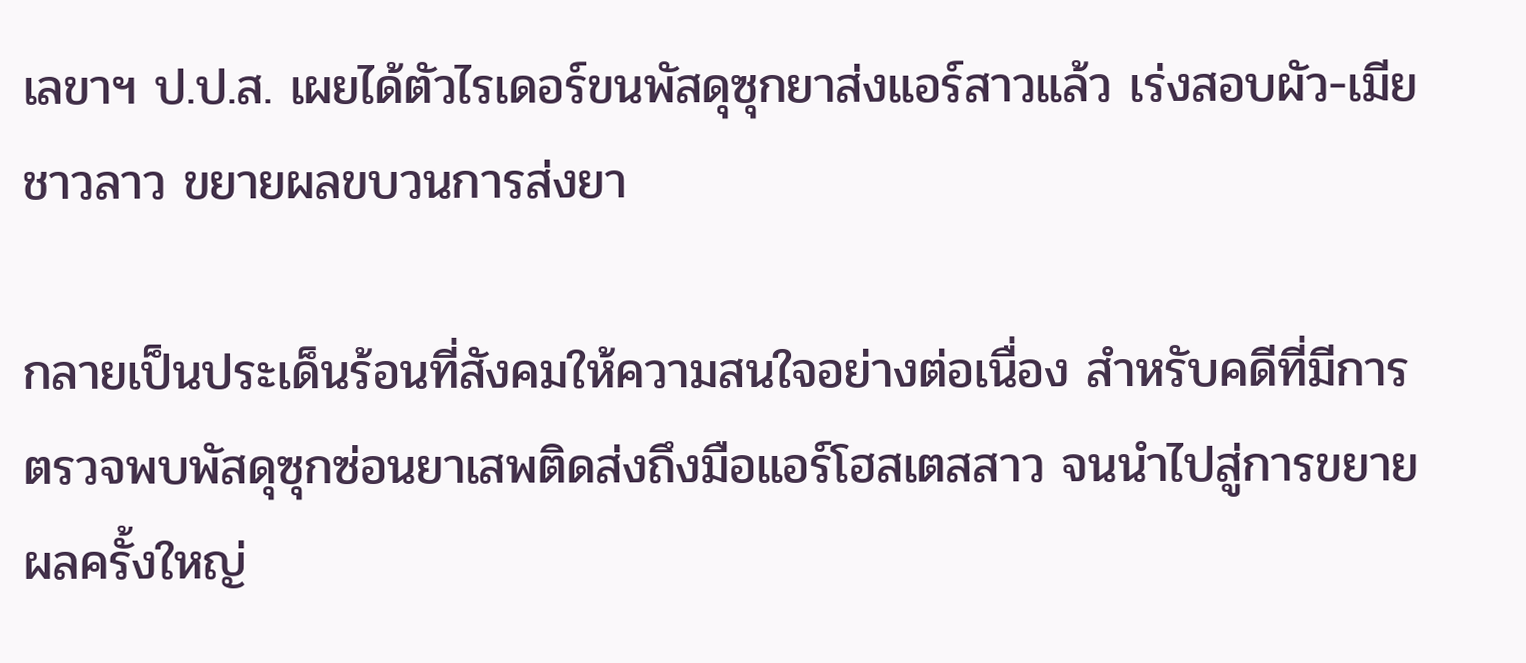เลขาฯ ป.ป.ส. เผยได้ตัวไรเดอร์ขนพัสดุซุกยาส่งแอร์สาวแล้ว เร่งสอบผัว-เมียชาวลาว ขยายผลขบวนการส่งยา

กลายเป็นประเด็นร้อนที่สังคมให้ความสนใจอย่างต่อเนื่อง สำหรับคดีที่มีการตรวจพบพัสดุซุกซ่อนยาเสพติดส่งถึงมือแอร์โฮสเตสสาว จนนำไปสู่การขยายผลครั้งใหญ่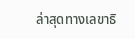ล่าสุดทางเลขาธิ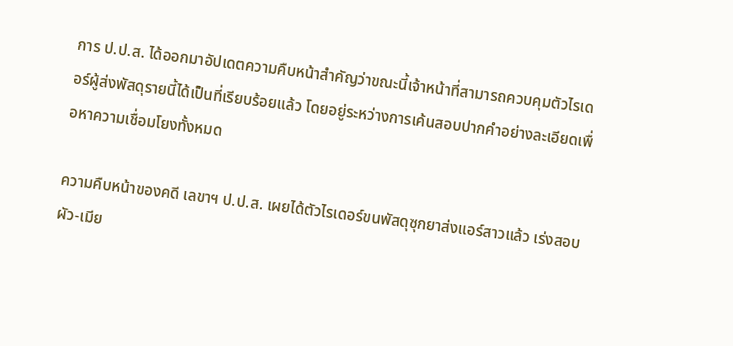การ ป.ป.ส. ได้ออกมาอัปเดตความคืบหน้าสำคัญว่าขณะนี้เจ้าหน้าที่สามารถควบคุมตัวไรเดอร์ผู้ส่งพัสดุรายนี้ได้เป็นที่เรียบร้อยแล้ว โดยอยู่ระหว่างการเค้นสอบปากคำอย่างละเอียดเพื่อหาความเชื่อมโยงทั้งหมด

ความคืบหน้าของคดี เลขาฯ ป.ป.ส. เผยได้ตัวไรเดอร์ขนพัสดุซุกยาส่งแอร์สาวแล้ว เร่งสอบผัว-เมีย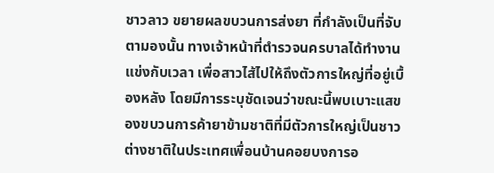ชาวลาว ขยายผลขบวนการส่งยา ที่กำลังเป็นที่จับตามองนั้น ทางเจ้าหน้าที่ตำรวจนครบาลได้ทำงานแข่งกับเวลา เพื่อสาวไส้ไปให้ถึงตัวการใหญ่ที่อยู่เบื้องหลัง โดยมีการระบุชัดเจนว่าขณะนี้พบเบาะแสของขบวนการค้ายาข้ามชาติที่มีตัวการใหญ่เป็นชาวต่างชาติในประเทศเพื่อนบ้านคอยบงการอ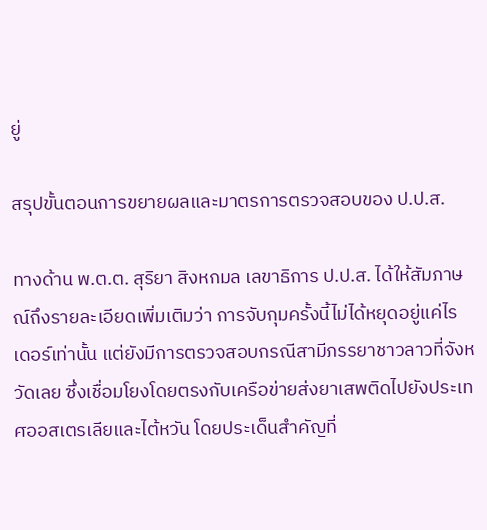ยู่

สรุปขั้นตอนการขยายผลและมาตรการตรวจสอบของ ป.ป.ส.

ทางด้าน พ.ต.ต. สุริยา สิงหกมล เลขาธิการ ป.ป.ส. ได้ให้สัมภาษณ์ถึงรายละเอียดเพิ่มเติมว่า การจับกุมครั้งนี้ไม่ได้หยุดอยู่แค่ไรเดอร์เท่านั้น แต่ยังมีการตรวจสอบกรณีสามีภรรยาชาวลาวที่จังหวัดเลย ซึ่งเชื่อมโยงโดยตรงกับเครือข่ายส่งยาเสพติดไปยังประเทศออสเตรเลียและไต้หวัน โดยประเด็นสำคัญที่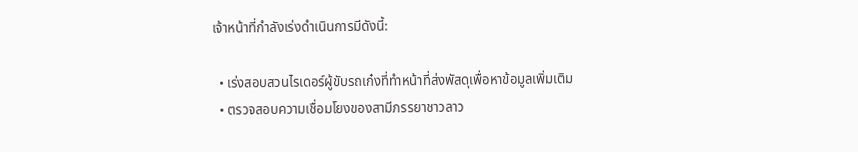เจ้าหน้าที่กำลังเร่งดำเนินการมีดังนี้:

  • เร่งสอบสวนไรเดอร์ผู้ขับรถเก๋งที่ทำหน้าที่ส่งพัสดุเพื่อหาข้อมูลเพิ่มเติม
  • ตรวจสอบความเชื่อมโยงของสามีภรรยาชาวลาว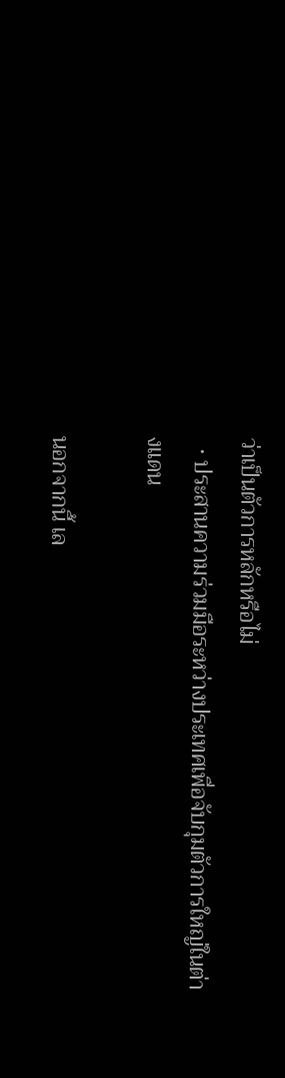ว่าเป็นตัวการหลักหรือไม่
  • ประสานความร่วมมือระหว่างประเทศเพื่อจับกุมตัวการใหญ่ในต่างแดน

นอกจากนี้ เล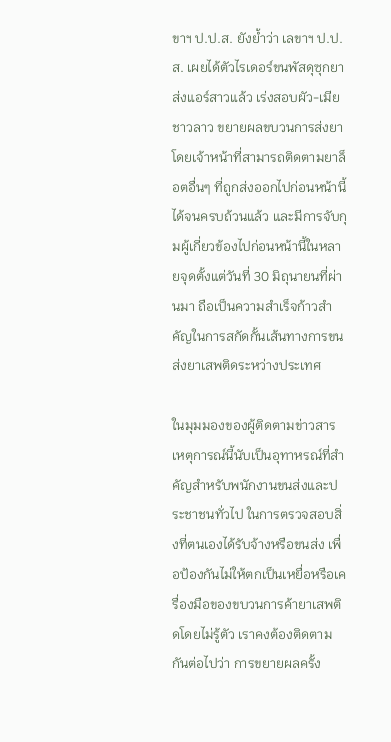ขาฯ ป.ป.ส. ยังย้ำว่า เลขาฯ ป.ป.ส. เผยได้ตัวไรเดอร์ขนพัสดุซุกยาส่งแอร์สาวแล้ว เร่งสอบผัว-เมียชาวลาว ขยายผลขบวนการส่งยา โดยเจ้าหน้าที่สามารถติดตามยาล็อตอื่นๆ ที่ถูกส่งออกไปก่อนหน้านี้ได้จนครบถ้วนแล้ว และมีการจับกุมผู้เกี่ยวข้องไปก่อนหน้านี้ในหลายจุดตั้งแต่วันที่ 30 มิถุนายนที่ผ่านมา ถือเป็นความสำเร็จก้าวสำคัญในการสกัดกั้นเส้นทางการขนส่งยาเสพติดระหว่างประเทศ

ในมุมมองของผู้ติดตามข่าวสาร เหตุการณ์นี้นับเป็นอุทาหรณ์ที่สำคัญสำหรับพนักงานขนส่งและประชาชนทั่วไป ในการตรวจสอบสิ่งที่ตนเองได้รับจ้างหรือขนส่ง เพื่อป้องกันไม่ให้ตกเป็นเหยื่อหรือเครื่องมือของขบวนการค้ายาเสพติดโดยไม่รู้ตัว เราคงต้องติดตามกันต่อไปว่า การขยายผลครั้ง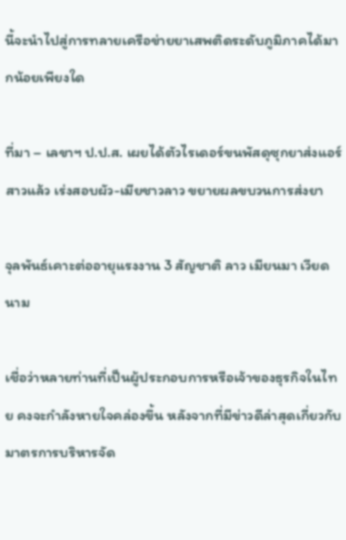นี้จะนำไปสู่การทลายเครือข่ายยาเสพติดระดับภูมิภาคได้มากน้อยเพียงใด

ที่มา – เลขาฯ ป.ป.ส. เผยได้ตัวไรเดอร์ขนพัสดุซุกยาส่งแอร์สาวแล้ว เร่งสอบผัว-เมียชาวลาว ขยายผลขบวนการส่งยา

จุลพันธ์เคาะต่ออายุแรงงาน 3 สัญชาติ ลาว เมียนมา เวียดนาม

เชื่อว่าหลายท่านที่เป็นผู้ประกอบการหรือเจ้าของธุรกิจในไทย คงจะกำลังหายใจคล่องขึ้น หลังจากที่มีข่าวดีล่าสุดเกี่ยวกับมาตรการบริหารจัด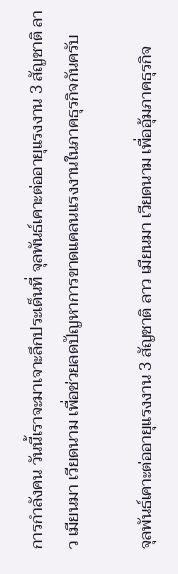การกำลังคน วันนี้เราจะมาเจาะลึกประเด็นที่ จุลพันธ์เคาะต่ออายุแรงงาน 3 สัญชาติ ลาว เมียนมา เวียดนาม เพื่อช่วยลดปัญหาการขาดแคลนแรงงานในภาคธุรกิจกันครับ

จุลพันธ์เคาะต่ออายุแรงงาน 3 สัญชาติ ลาว เมียนมา เวียดนาม เพื่ออุ้มภาคธุรกิจ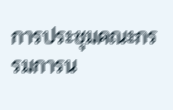การประชุมคณะกรรมการน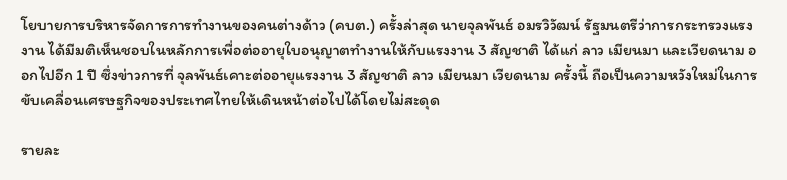โยบายการบริหารจัดการการทำงานของคนต่างด้าว (คบต.) ครั้งล่าสุด นายจุลพันธ์ อมรวิวัฒน์ รัฐมนตรีว่าการกระทรวงแรงงาน ได้มีมติเห็นชอบในหลักการเพื่อต่ออายุใบอนุญาตทำงานให้กับแรงงาน 3 สัญชาติ ได้แก่ ลาว เมียนมา และเวียดนาม ออกไปอีก 1 ปี ซึ่งข่าวการที่ จุลพันธ์เคาะต่ออายุแรงงาน 3 สัญชาติ ลาว เมียนมา เวียดนาม ครั้งนี้ ถือเป็นความหวังใหม่ในการขับเคลื่อนเศรษฐกิจของประเทศไทยให้เดินหน้าต่อไปได้โดยไม่สะดุด

รายละ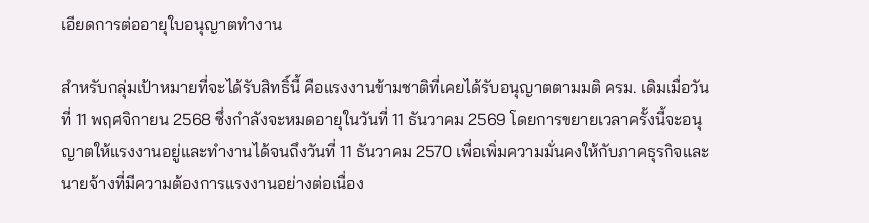เอียดการต่ออายุใบอนุญาตทำงาน

สำหรับกลุ่มเป้าหมายที่จะได้รับสิทธิ์นี้ คือแรงงานข้ามชาติที่เคยได้รับอนุญาตตามมติ ครม. เดิมเมื่อวันที่ 11 พฤศจิกายน 2568 ซึ่งกำลังจะหมดอายุในวันที่ 11 ธันวาคม 2569 โดยการขยายเวลาครั้งนี้จะอนุญาตให้แรงงานอยู่และทำงานได้จนถึงวันที่ 11 ธันวาคม 2570 เพื่อเพิ่มความมั่นคงให้กับภาคธุรกิจและนายจ้างที่มีความต้องการแรงงานอย่างต่อเนื่อง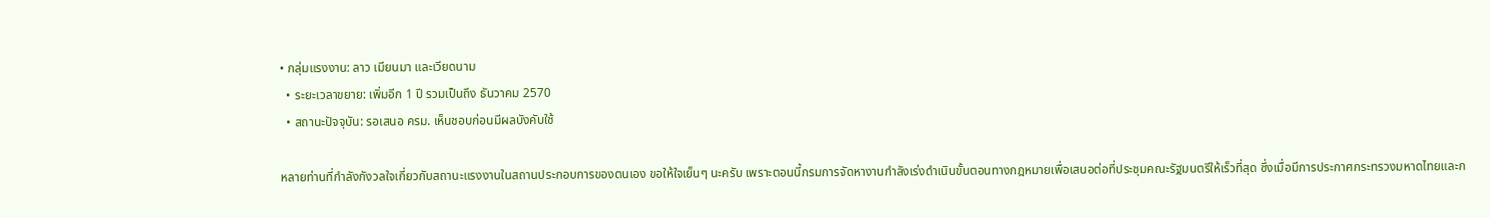• กลุ่มแรงงาน: ลาว เมียนมา และเวียดนาม
  • ระยะเวลาขยาย: เพิ่มอีก 1 ปี รวมเป็นถึง ธันวาคม 2570
  • สถานะปัจจุบัน: รอเสนอ ครม. เห็นชอบก่อนมีผลบังคับใช้

หลายท่านที่กำลังกังวลใจเกี่ยวกับสถานะแรงงานในสถานประกอบการของตนเอง ขอให้ใจเย็นๆ นะครับ เพราะตอนนี้กรมการจัดหางานกำลังเร่งดำเนินขั้นตอนทางกฎหมายเพื่อเสนอต่อที่ประชุมคณะรัฐมนตรีให้เร็วที่สุด ซึ่งเมื่อมีการประกาศกระทรวงมหาดไทยและก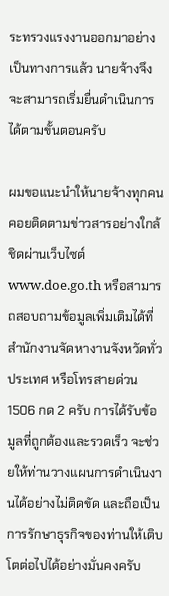ระทรวงแรงงานออกมาอย่างเป็นทางการแล้ว นายจ้างจึงจะสามารถเริ่มยื่นดำเนินการได้ตามขั้นตอนครับ

ผมขอแนะนำให้นายจ้างทุกคนคอยติดตามข่าวสารอย่างใกล้ชิดผ่านเว็บไซต์ www.doe.go.th หรือสามารถสอบถามข้อมูลเพิ่มเติมได้ที่สำนักงานจัดหางานจังหวัดทั่วประเทศ หรือโทรสายด่วน 1506 กด 2 ครับ การได้รับข้อมูลที่ถูกต้องและรวดเร็ว จะช่วยให้ท่านวางแผนการดำเนินงานได้อย่างไม่ติดขัด และถือเป็นการรักษาธุรกิจของท่านให้เติบโตต่อไปได้อย่างมั่นคงครับ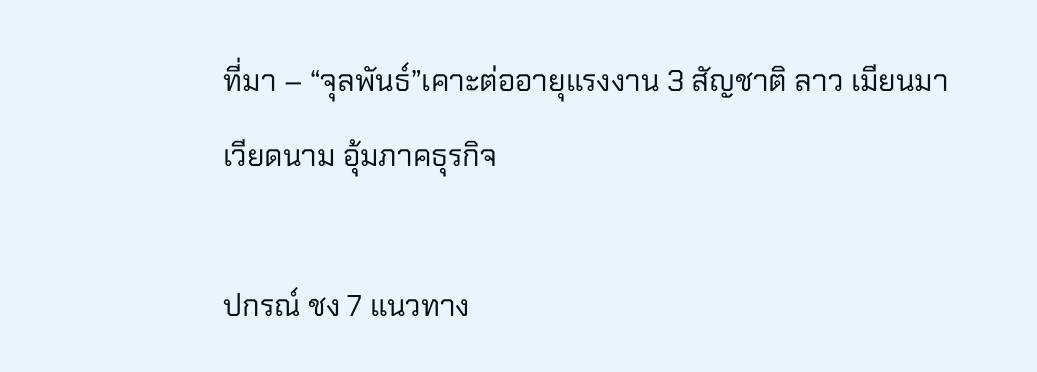ที่มา – “จุลพันธ์”เคาะต่ออายุแรงงาน 3 สัญชาติ ลาว เมียนมา เวียดนาม อุ้มภาคธุรกิจ

ปกรณ์ ชง 7 แนวทาง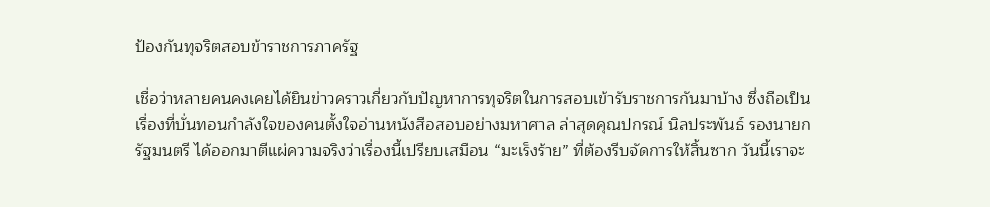ป้องกันทุจริตสอบข้าราชการภาครัฐ

เชื่อว่าหลายคนคงเคยได้ยินข่าวคราวเกี่ยวกับปัญหาการทุจริตในการสอบเข้ารับราชการกันมาบ้าง ซึ่งถือเป็นเรื่องที่บั่นทอนกำลังใจของคนตั้งใจอ่านหนังสือสอบอย่างมหาศาล ล่าสุดคุณปกรณ์ นิลประพันธ์ รองนายกรัฐมนตรี ได้ออกมาตีแผ่ความจริงว่าเรื่องนี้เปรียบเสมือน “มะเร็งร้าย” ที่ต้องรีบจัดการให้สิ้นซาก วันนี้เราจะ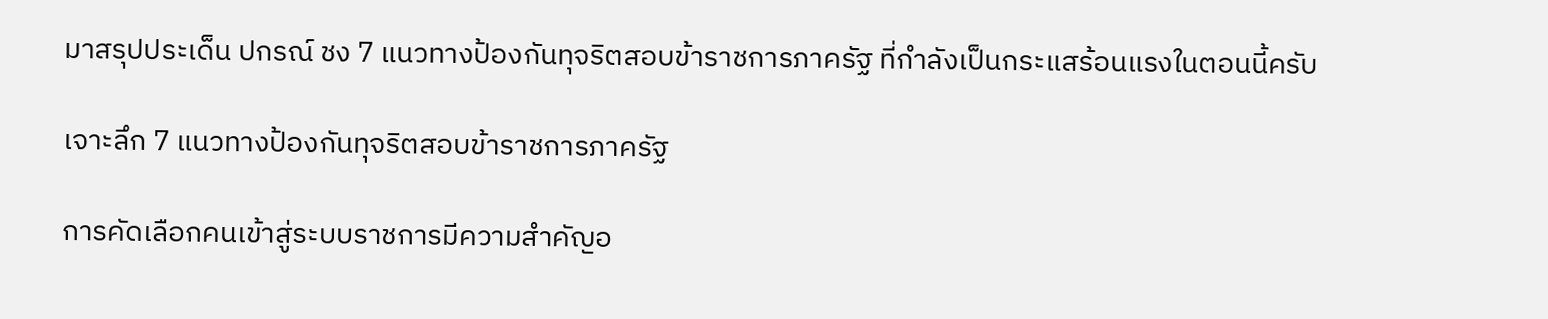มาสรุปประเด็น ปกรณ์ ชง 7 แนวทางป้องกันทุจริตสอบข้าราชการภาครัฐ ที่กำลังเป็นกระแสร้อนแรงในตอนนี้ครับ

เจาะลึก 7 แนวทางป้องกันทุจริตสอบข้าราชการภาครัฐ

การคัดเลือกคนเข้าสู่ระบบราชการมีความสำคัญอ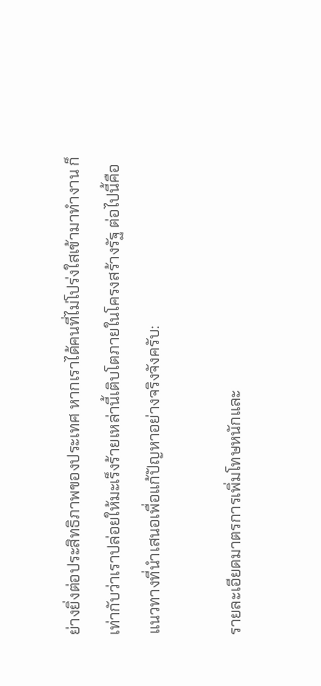ย่างยิ่งต่อประสิทธิภาพของประเทศ หากเราได้คนที่ไม่โปร่งใสเข้ามาทำงาน ก็เท่ากับว่าเราปล่อยให้มะเร็งร้ายเหล่านี้เติบโตภายในโครงสร้างรัฐ ต่อไปนี้คือแนวทางที่นำเสนอเพื่อแก้ปัญหาอย่างจริงจังครับ:

รายละเอียดมาตรการเพิ่มโทษหนักและ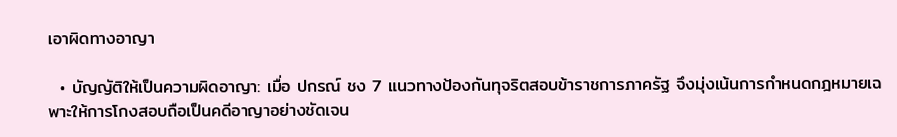เอาผิดทางอาญา

  • บัญญัติให้เป็นความผิดอาญา: เมื่อ ปกรณ์ ชง 7 แนวทางป้องกันทุจริตสอบข้าราชการภาครัฐ จึงมุ่งเน้นการกำหนดกฎหมายเฉพาะให้การโกงสอบถือเป็นคดีอาญาอย่างชัดเจน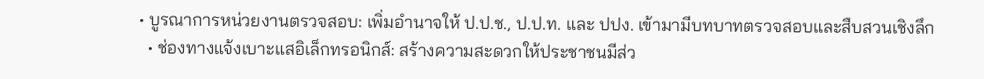• บูรณาการหน่วยงานตรวจสอบ: เพิ่มอำนาจให้ ป.ป.ช., ป.ป.ท. และ ปปง. เข้ามามีบทบาทตรวจสอบและสืบสวนเชิงลึก
  • ช่องทางแจ้งเบาะแสอิเล็กทรอนิกส์: สร้างความสะดวกให้ประชาชนมีส่ว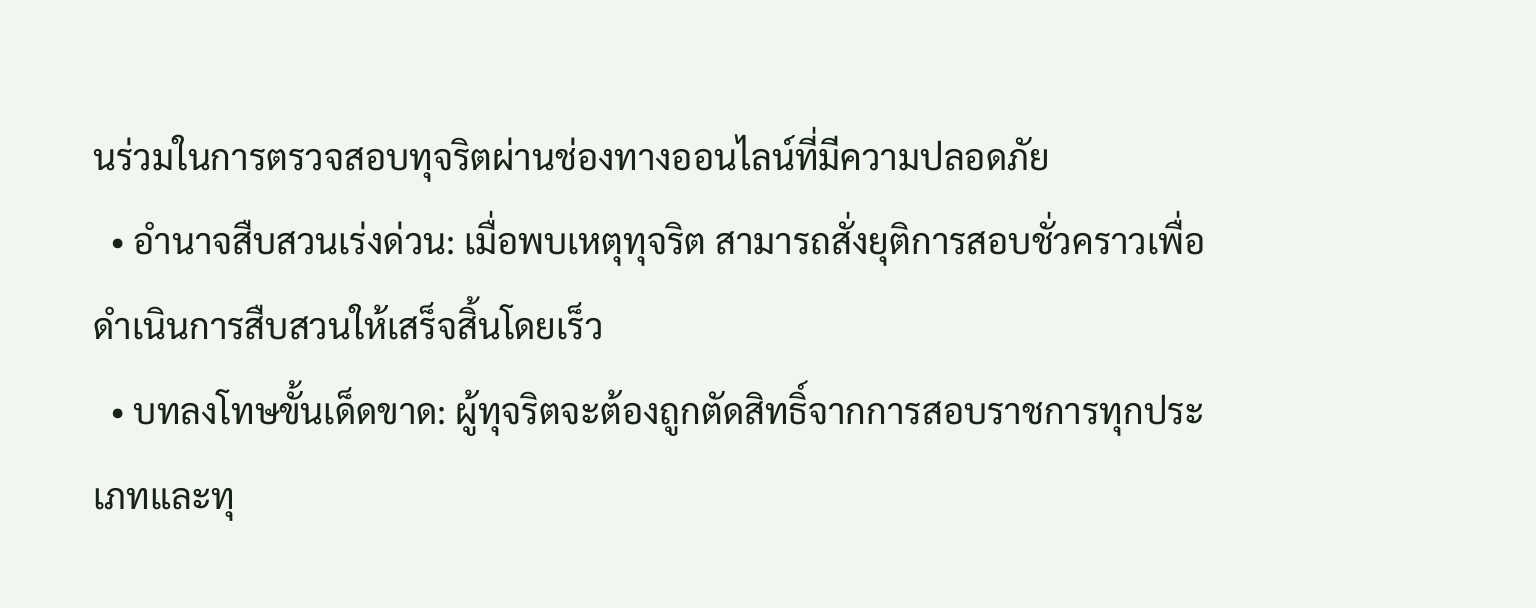นร่วมในการตรวจสอบทุจริตผ่านช่องทางออนไลน์ที่มีความปลอดภัย
  • อำนาจสืบสวนเร่งด่วน: เมื่อพบเหตุทุจริต สามารถสั่งยุติการสอบชั่วคราวเพื่อดำเนินการสืบสวนให้เสร็จสิ้นโดยเร็ว
  • บทลงโทษขั้นเด็ดขาด: ผู้ทุจริตจะต้องถูกตัดสิทธิ์จากการสอบราชการทุกประเภทและทุ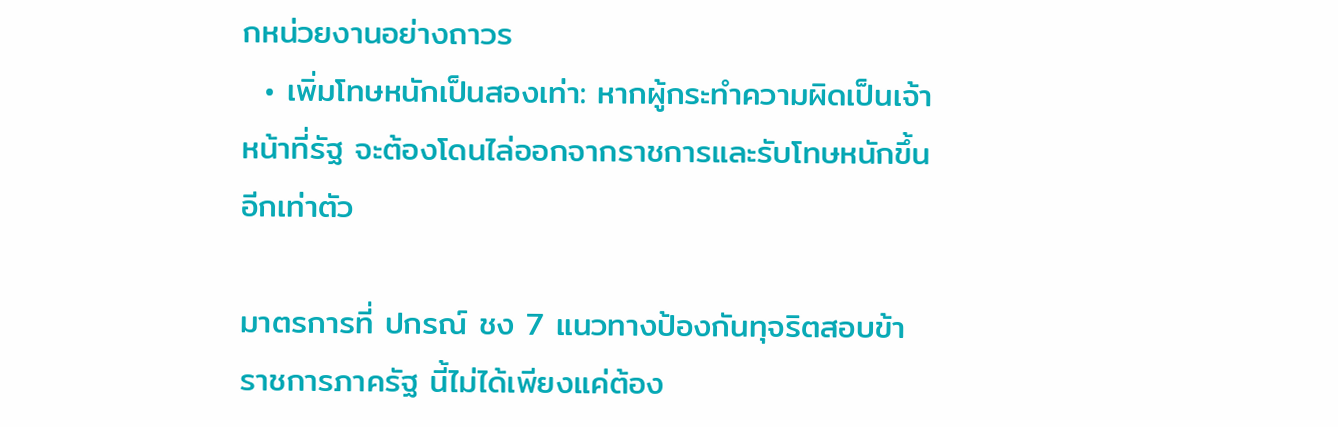กหน่วยงานอย่างถาวร
  • เพิ่มโทษหนักเป็นสองเท่า: หากผู้กระทำความผิดเป็นเจ้าหน้าที่รัฐ จะต้องโดนไล่ออกจากราชการและรับโทษหนักขึ้นอีกเท่าตัว

มาตรการที่ ปกรณ์ ชง 7 แนวทางป้องกันทุจริตสอบข้าราชการภาครัฐ นี้ไม่ได้เพียงแค่ต้อง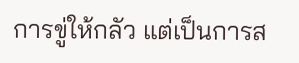การขู่ให้กลัว แต่เป็นการส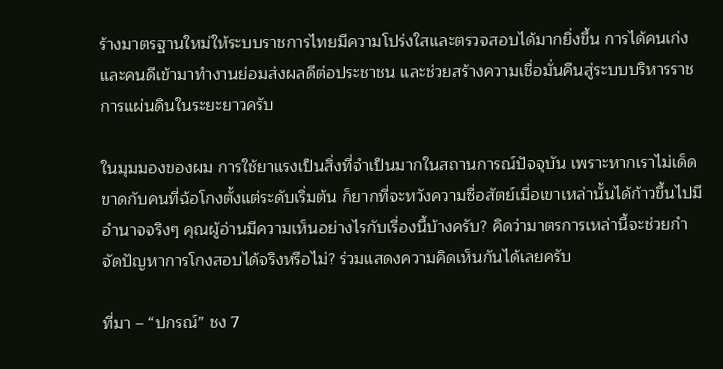ร้างมาตรฐานใหม่ให้ระบบราชการไทยมีความโปร่งใสและตรวจสอบได้มากยิ่งขึ้น การได้คนเก่งและคนดีเข้ามาทำงานย่อมส่งผลดีต่อประชาชน และช่วยสร้างความเชื่อมั่นคืนสู่ระบบบริหารราชการแผ่นดินในระยะยาวครับ

ในมุมมองของผม การใช้ยาแรงเป็นสิ่งที่จำเป็นมากในสถานการณ์ปัจจุบัน เพราะหากเราไม่เด็ดขาดกับคนที่ฉ้อโกงตั้งแต่ระดับเริ่มต้น ก็ยากที่จะหวังความซื่อสัตย์เมื่อเขาเหล่านั้นได้ก้าวขึ้นไปมีอำนาจจริงๆ คุณผู้อ่านมีความเห็นอย่างไรกับเรื่องนี้บ้างครับ? คิดว่ามาตรการเหล่านี้จะช่วยกำจัดปัญหาการโกงสอบได้จริงหรือไม่? ร่วมแสดงความคิดเห็นกันได้เลยครับ

ที่มา – “ปกรณ์” ชง 7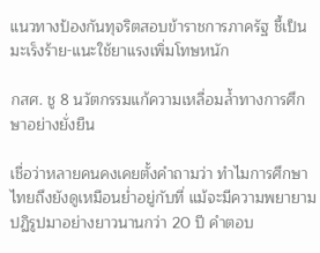แนวทางป้องกันทุจริตสอบข้าราชการภาครัฐ ชี้เป็นมะเร็งร้าย-แนะใช้ยาแรงเพิ่มโทษหนัก

กสศ. ชู 8 นวัตกรรมแก้ความเหลื่อมล้ำทางการศึกษาอย่างยั่งยืน

เชื่อว่าหลายคนคงเคยตั้งคำถามว่า ทำไมการศึกษาไทยถึงยังดูเหมือนย่ำอยู่กับที่ แม้จะมีความพยายามปฏิรูปมาอย่างยาวนานกว่า 20 ปี คำตอบ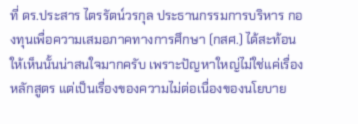ที่ ดร.ประสาร ไตรรัตน์วรกุล ประธานกรรมการบริหาร กองทุนเพื่อความเสมอภาคทางการศึกษา (กสศ.) ได้สะท้อนให้เห็นนั้นน่าสนใจมากครับ เพราะปัญหาใหญ่ไม่ใช่แค่เรื่องหลักสูตร แต่เป็นเรื่องของความไม่ต่อเนื่องของนโยบาย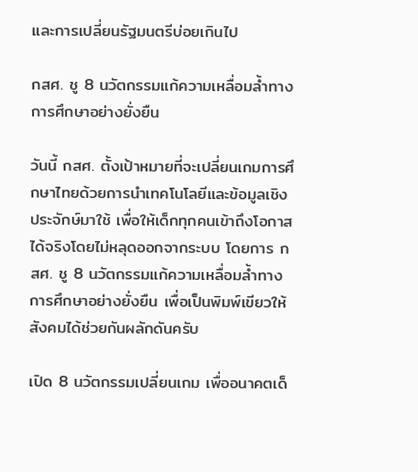และการเปลี่ยนรัฐมนตรีบ่อยเกินไป

กสศ. ชู 8 นวัตกรรมแก้ความเหลื่อมล้ำทางการศึกษาอย่างยั่งยืน

วันนี้ กสศ. ตั้งเป้าหมายที่จะเปลี่ยนเกมการศึกษาไทยด้วยการนำเทคโนโลยีและข้อมูลเชิงประจักษ์มาใช้ เพื่อให้เด็กทุกคนเข้าถึงโอกาสได้จริงโดยไม่หลุดออกจากระบบ โดยการ กสศ. ชู 8 นวัตกรรมแก้ความเหลื่อมล้ำทางการศึกษาอย่างยั่งยืน เพื่อเป็นพิมพ์เขียวให้สังคมได้ช่วยกันผลักดันครับ

เปิด 8 นวัตกรรมเปลี่ยนเกม เพื่ออนาคตเด็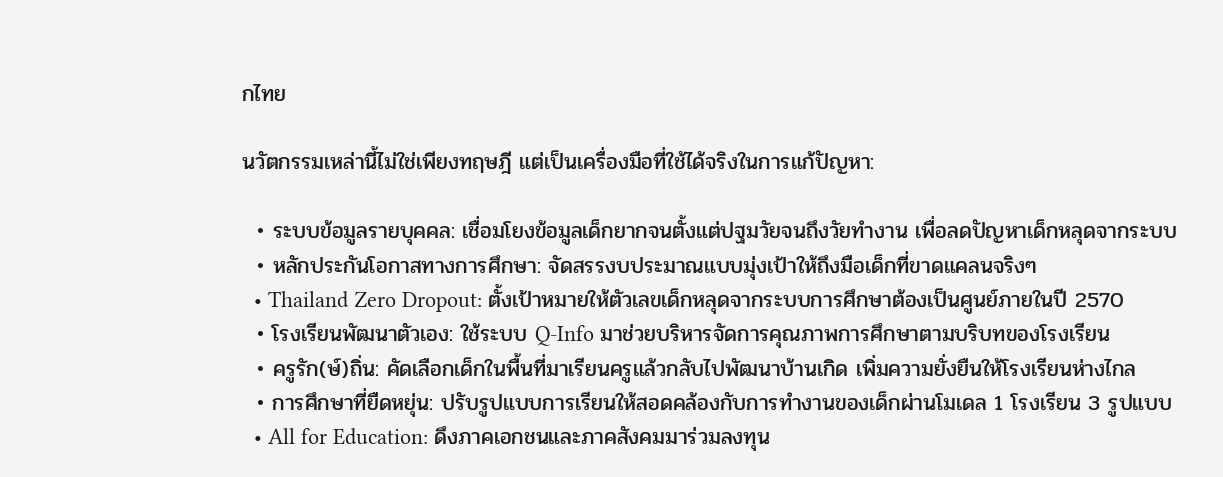กไทย

นวัตกรรมเหล่านี้ไม่ใช่เพียงทฤษฎี แต่เป็นเครื่องมือที่ใช้ได้จริงในการแก้ปัญหา:

  • ระบบข้อมูลรายบุคคล: เชื่อมโยงข้อมูลเด็กยากจนตั้งแต่ปฐมวัยจนถึงวัยทำงาน เพื่อลดปัญหาเด็กหลุดจากระบบ
  • หลักประกันโอกาสทางการศึกษา: จัดสรรงบประมาณแบบมุ่งเป้าให้ถึงมือเด็กที่ขาดแคลนจริงๆ
  • Thailand Zero Dropout: ตั้งเป้าหมายให้ตัวเลขเด็กหลุดจากระบบการศึกษาต้องเป็นศูนย์ภายในปี 2570
  • โรงเรียนพัฒนาตัวเอง: ใช้ระบบ Q-Info มาช่วยบริหารจัดการคุณภาพการศึกษาตามบริบทของโรงเรียน
  • ครูรัก(ษ์)ถิ่น: คัดเลือกเด็กในพื้นที่มาเรียนครูแล้วกลับไปพัฒนาบ้านเกิด เพิ่มความยั่งยืนให้โรงเรียนห่างไกล
  • การศึกษาที่ยืดหยุ่น: ปรับรูปแบบการเรียนให้สอดคล้องกับการทำงานของเด็กผ่านโมเดล 1 โรงเรียน 3 รูปแบบ
  • All for Education: ดึงภาคเอกชนและภาคสังคมมาร่วมลงทุน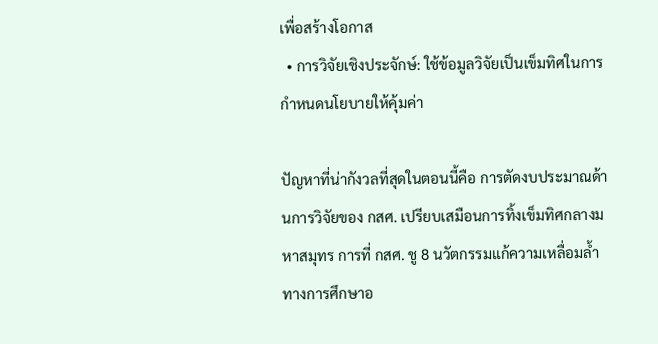เพื่อสร้างโอกาส
  • การวิจัยเชิงประจักษ์: ใช้ข้อมูลวิจัยเป็นเข็มทิศในการกำหนดนโยบายให้คุ้มค่า

ปัญหาที่น่ากังวลที่สุดในตอนนี้คือ การตัดงบประมาณด้านการวิจัยของ กสศ. เปรียบเสมือนการทิ้งเข็มทิศกลางมหาสมุทร การที่ กสศ. ชู 8 นวัตกรรมแก้ความเหลื่อมล้ำทางการศึกษาอ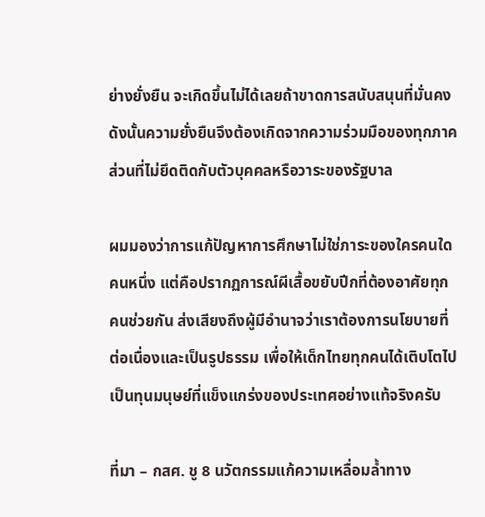ย่างยั่งยืน จะเกิดขึ้นไม่ได้เลยถ้าขาดการสนับสนุนที่มั่นคง ดังนั้นความยั่งยืนจึงต้องเกิดจากความร่วมมือของทุกภาคส่วนที่ไม่ยึดติดกับตัวบุคคลหรือวาระของรัฐบาล

ผมมองว่าการแก้ปัญหาการศึกษาไม่ใช่ภาระของใครคนใดคนหนึ่ง แต่คือปรากฏการณ์ผีเสื้อขยับปีกที่ต้องอาศัยทุกคนช่วยกัน ส่งเสียงถึงผู้มีอำนาจว่าเราต้องการนโยบายที่ต่อเนื่องและเป็นรูปธรรม เพื่อให้เด็กไทยทุกคนได้เติบโตไปเป็นทุนมนุษย์ที่แข็งแกร่งของประเทศอย่างแท้จริงครับ

ที่มา – กสศ. ชู 8 นวัตกรรมแก้ความเหลื่อมล้ำทาง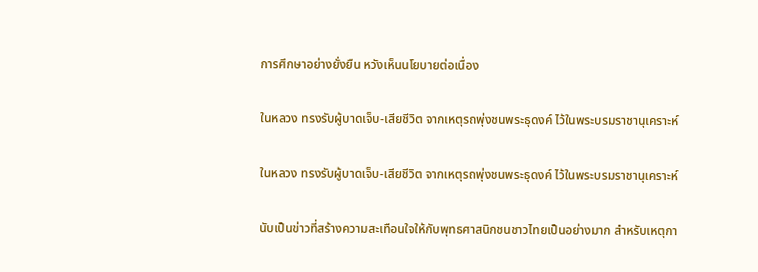การศึกษาอย่างยั่งยืน หวังเห็นนโยบายต่อเนื่อง

ในหลวง ทรงรับผู้บาดเจ็บ-เสียชีวิต จากเหตุรถพุ่งชนพระธุดงค์ ไว้ในพระบรมราชานุเคราะห์

ในหลวง ทรงรับผู้บาดเจ็บ-เสียชีวิต จากเหตุรถพุ่งชนพระธุดงค์ ไว้ในพระบรมราชานุเคราะห์

นับเป็นข่าวที่สร้างความสะเทือนใจให้กับพุทธศาสนิกชนชาวไทยเป็นอย่างมาก สำหรับเหตุกา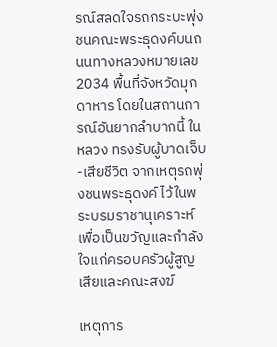รณ์สลดใจรถกระบะพุ่งชนคณะพระธุดงค์บนถนนทางหลวงหมายเลข 2034 พื้นที่จังหวัดมุกดาหาร โดยในสถานการณ์อันยากลำบากนี้ ในหลวง ทรงรับผู้บาดเจ็บ-เสียชีวิต จากเหตุรถพุ่งชนพระธุดงค์ ไว้ในพระบรมราชานุเคราะห์ เพื่อเป็นขวัญและกำลังใจแก่ครอบครัวผู้สูญเสียและคณะสงฆ์

เหตุการ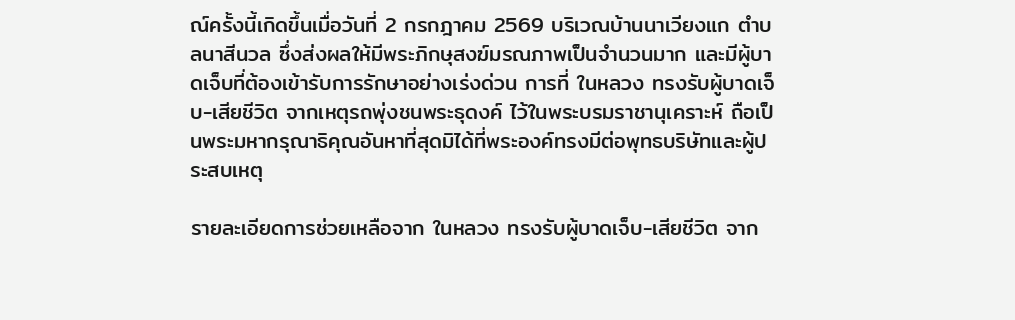ณ์ครั้งนี้เกิดขึ้นเมื่อวันที่ 2 กรกฎาคม 2569 บริเวณบ้านนาเวียงแก ตำบลนาสีนวล ซึ่งส่งผลให้มีพระภิกษุสงฆ์มรณภาพเป็นจำนวนมาก และมีผู้บาดเจ็บที่ต้องเข้ารับการรักษาอย่างเร่งด่วน การที่ ในหลวง ทรงรับผู้บาดเจ็บ-เสียชีวิต จากเหตุรถพุ่งชนพระธุดงค์ ไว้ในพระบรมราชานุเคราะห์ ถือเป็นพระมหากรุณาธิคุณอันหาที่สุดมิได้ที่พระองค์ทรงมีต่อพุทธบริษัทและผู้ประสบเหตุ

รายละเอียดการช่วยเหลือจาก ในหลวง ทรงรับผู้บาดเจ็บ-เสียชีวิต จาก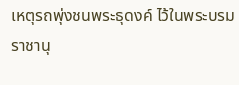เหตุรถพุ่งชนพระธุดงค์ ไว้ในพระบรมราชานุ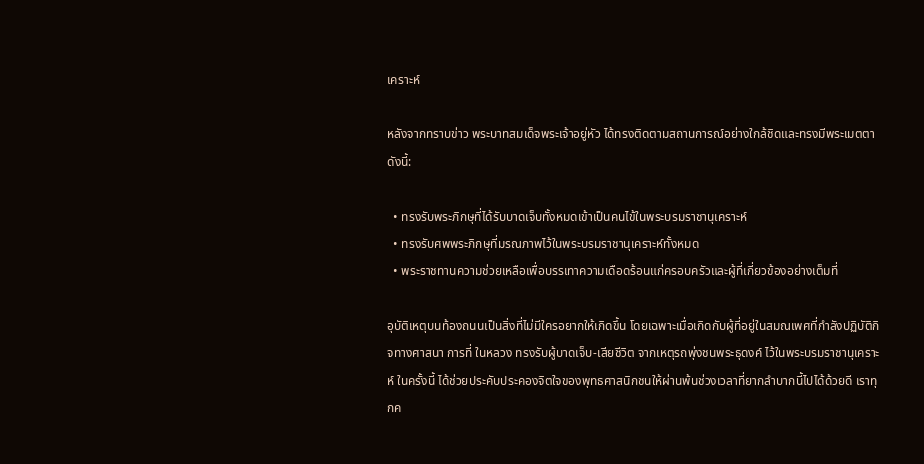เคราะห์

หลังจากทราบข่าว พระบาทสมเด็จพระเจ้าอยู่หัว ได้ทรงติดตามสถานการณ์อย่างใกล้ชิดและทรงมีพระเมตตา ดังนี้:

  • ทรงรับพระภิกษุที่ได้รับบาดเจ็บทั้งหมดเข้าเป็นคนไข้ในพระบรมราชานุเคราะห์
  • ทรงรับศพพระภิกษุที่มรณภาพไว้ในพระบรมราชานุเคราะห์ทั้งหมด
  • พระราชทานความช่วยเหลือเพื่อบรรเทาความเดือดร้อนแก่ครอบครัวและผู้ที่เกี่ยวข้องอย่างเต็มที่

อุบัติเหตุบนท้องถนนเป็นสิ่งที่ไม่มีใครอยากให้เกิดขึ้น โดยเฉพาะเมื่อเกิดกับผู้ที่อยู่ในสมณเพศที่กำลังปฏิบัติกิจทางศาสนา การที่ ในหลวง ทรงรับผู้บาดเจ็บ-เสียชีวิต จากเหตุรถพุ่งชนพระธุดงค์ ไว้ในพระบรมราชานุเคราะห์ ในครั้งนี้ ได้ช่วยประคับประคองจิตใจของพุทธศาสนิกชนให้ผ่านพ้นช่วงเวลาที่ยากลำบากนี้ไปได้ด้วยดี เราทุกค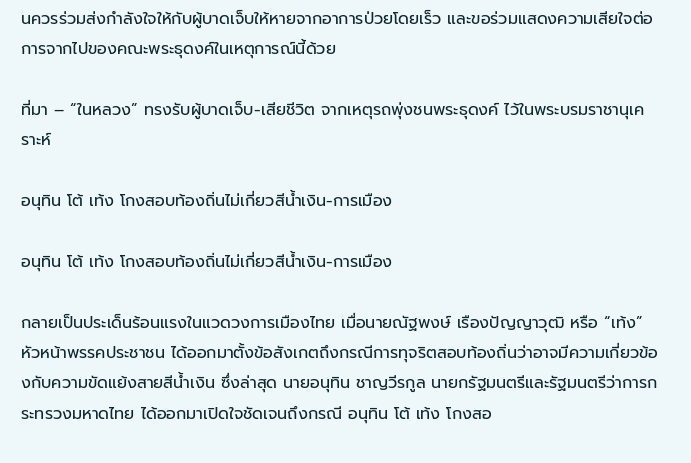นควรร่วมส่งกำลังใจให้กับผู้บาดเจ็บให้หายจากอาการป่วยโดยเร็ว และขอร่วมแสดงความเสียใจต่อการจากไปของคณะพระธุดงค์ในเหตุการณ์นี้ด้วย

ที่มา – “ในหลวง” ทรงรับผู้บาดเจ็บ-เสียชีวิต จากเหตุรถพุ่งชนพระธุดงค์ ไว้ในพระบรมราชานุเคราะห์

อนุทิน โต้ เท้ง โกงสอบท้องถิ่นไม่เกี่ยวสีน้ำเงิน-การเมือง

อนุทิน โต้ เท้ง โกงสอบท้องถิ่นไม่เกี่ยวสีน้ำเงิน-การเมือง

กลายเป็นประเด็นร้อนแรงในแวดวงการเมืองไทย เมื่อนายณัฐพงษ์ เรืองปัญญาวุฒิ หรือ “เท้ง” หัวหน้าพรรคประชาชน ได้ออกมาตั้งข้อสังเกตถึงกรณีการทุจริตสอบท้องถิ่นว่าอาจมีความเกี่ยวข้องกับความขัดแย้งสายสีน้ำเงิน ซึ่งล่าสุด นายอนุทิน ชาญวีรกูล นายกรัฐมนตรีและรัฐมนตรีว่าการกระทรวงมหาดไทย ได้ออกมาเปิดใจชัดเจนถึงกรณี อนุทิน โต้ เท้ง โกงสอ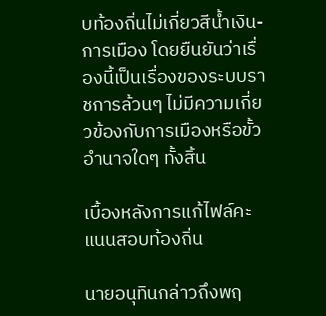บท้องถิ่นไม่เกี่ยวสีน้ำเงิน-การเมือง โดยยืนยันว่าเรื่องนี้เป็นเรื่องของระบบราชการล้วนๆ ไม่มีความเกี่ยวข้องกับการเมืองหรือขั้วอำนาจใดๆ ทั้งสิ้น

เบื้องหลังการแก้ไฟล์คะแนนสอบท้องถิ่น

นายอนุทินกล่าวถึงพฤ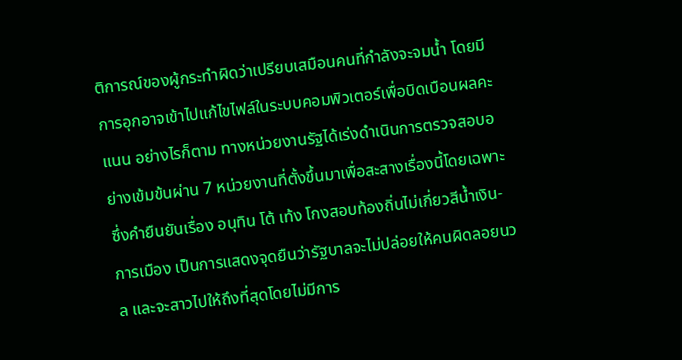ติการณ์ของผู้กระทำผิดว่าเปรียบเสมือนคนที่กำลังจะจมน้ำ โดยมีการอุกอาจเข้าไปแก้ไขไฟล์ในระบบคอมพิวเตอร์เพื่อบิดเบือนผลคะแนน อย่างไรก็ตาม ทางหน่วยงานรัฐได้เร่งดำเนินการตรวจสอบอย่างเข้มข้นผ่าน 7 หน่วยงานที่ตั้งขึ้นมาเพื่อสะสางเรื่องนี้โดยเฉพาะ ซึ่งคำยืนยันเรื่อง อนุทิน โต้ เท้ง โกงสอบท้องถิ่นไม่เกี่ยวสีน้ำเงิน-การเมือง เป็นการแสดงจุดยืนว่ารัฐบาลจะไม่ปล่อยให้คนผิดลอยนวล และจะสาวไปให้ถึงที่สุดโดยไม่มีการ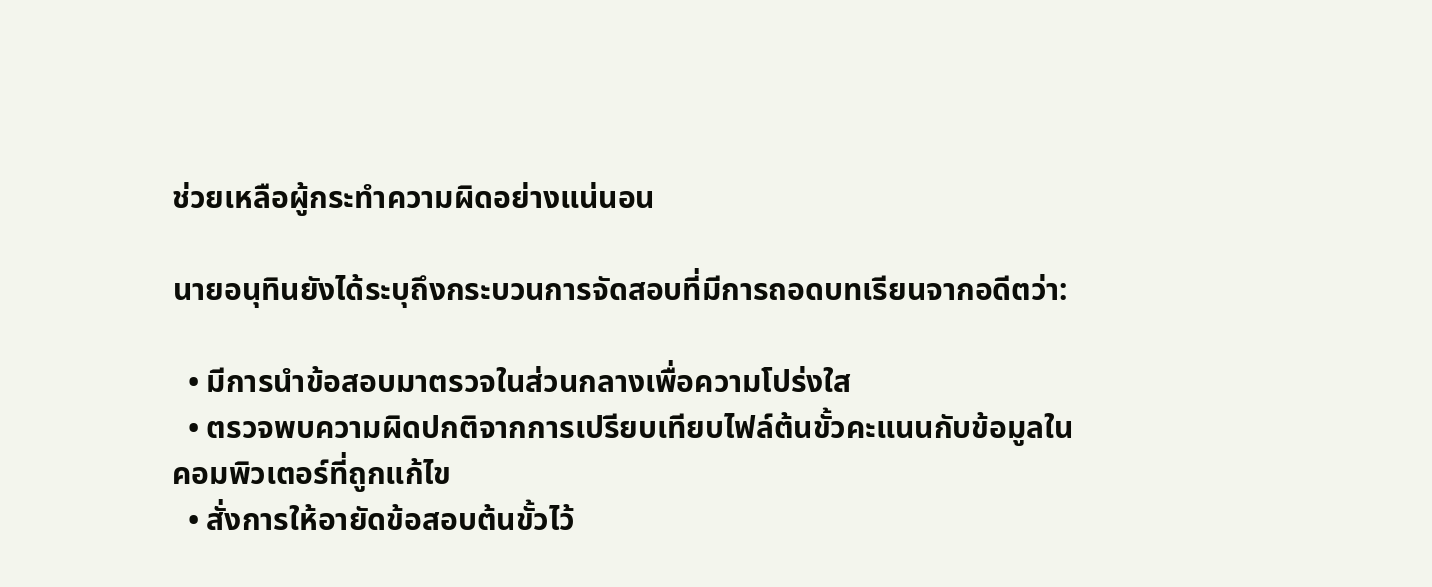ช่วยเหลือผู้กระทำความผิดอย่างแน่นอน

นายอนุทินยังได้ระบุถึงกระบวนการจัดสอบที่มีการถอดบทเรียนจากอดีตว่า:

  • มีการนำข้อสอบมาตรวจในส่วนกลางเพื่อความโปร่งใส
  • ตรวจพบความผิดปกติจากการเปรียบเทียบไฟล์ต้นขั้วคะแนนกับข้อมูลในคอมพิวเตอร์ที่ถูกแก้ไข
  • สั่งการให้อายัดข้อสอบต้นขั้วไว้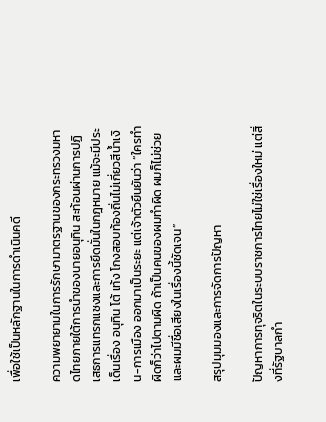เพื่อใช้เป็นหลักฐานในการดำเนินคดี

ความพยายามในการรักษามาตรฐานของกระทรวงมหาดไทยภายใต้การนำของนายอนุทิน สะท้อนผ่านการปฏิเสธการแทรกแซงและการยึดมั่นในกฎหมาย แม้จะมีประเด็นเรื่อง อนุทิน โต้ เท้ง โกงสอบท้องถิ่นไม่เกี่ยวสีน้ำเงิน-การเมือง ออกมาเป็นระยะ แต่เจ้าตัวยืนยันว่า “ใครทำผิดก็ว่าไปตามผิด ถ้าเป็นคนของผมทำผิด ผมก็ไม่ช่วย และผมมีชื่อเสียงในเรื่องนี้ชัดเจน”

สรุปมุมมองและการจัดการปัญหา

ปัญหาการทุจริตในระบบราชการไทยไม่ใช่เรื่องใหม่ แต่สิ่งที่รัฐบาลกำ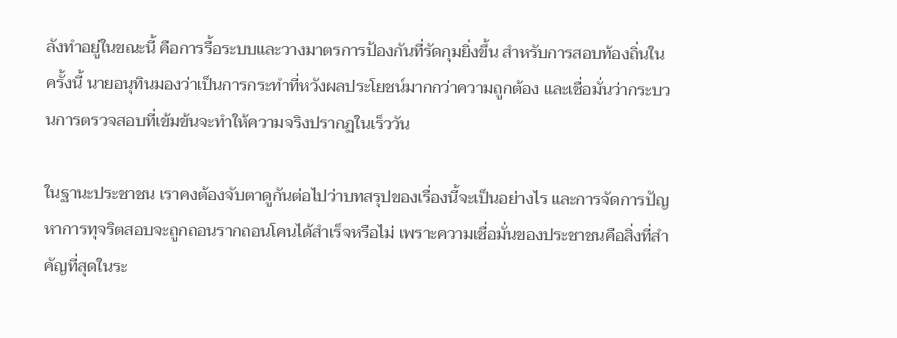ลังทำอยู่ในขณะนี้ คือการรื้อระบบและวางมาตรการป้องกันที่รัดกุมยิ่งขึ้น สำหรับการสอบท้องถิ่นในครั้งนี้ นายอนุทินมองว่าเป็นการกระทำที่หวังผลประโยชน์มากกว่าความถูกต้อง และเชื่อมั่นว่ากระบวนการตรวจสอบที่เข้มข้นจะทำให้ความจริงปรากฏในเร็ววัน

ในฐานะประชาชน เราคงต้องจับตาดูกันต่อไปว่าบทสรุปของเรื่องนี้จะเป็นอย่างไร และการจัดการปัญหาการทุจริตสอบจะถูกถอนรากถอนโคนได้สำเร็จหรือไม่ เพราะความเชื่อมั่นของประชาชนคือสิ่งที่สำคัญที่สุดในระ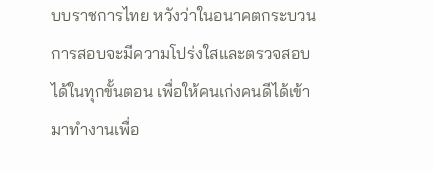บบราชการไทย หวังว่าในอนาคตกระบวนการสอบจะมีความโปร่งใสและตรวจสอบได้ในทุกขั้นตอน เพื่อให้คนเก่งคนดีได้เข้ามาทำงานเพื่อ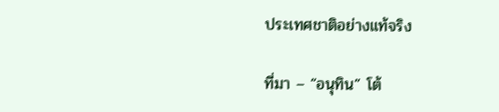ประเทศชาติอย่างแท้จริง

ที่มา – “อนุทิน” โต้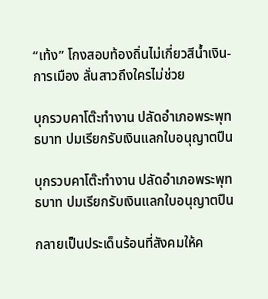“เท้ง” โกงสอบท้องถิ่นไม่เกี่ยวสีน้ำเงิน-การเมือง ลั่นสาวถึงใครไม่ช่วย

บุกรวบคาโต๊ะทำงาน ปลัดอำเภอพระพุทธบาท ปมเรียกรับเงินแลกใบอนุญาตปืน

บุกรวบคาโต๊ะทำงาน ปลัดอำเภอพระพุทธบาท ปมเรียกรับเงินแลกใบอนุญาตปืน

กลายเป็นประเด็นร้อนที่สังคมให้ค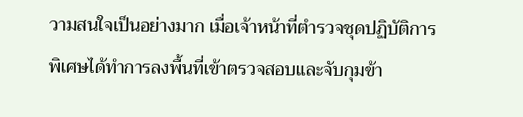วามสนใจเป็นอย่างมาก เมื่อเจ้าหน้าที่ตำรวจชุดปฏิบัติการพิเศษได้ทำการลงพื้นที่เข้าตรวจสอบและจับกุมข้า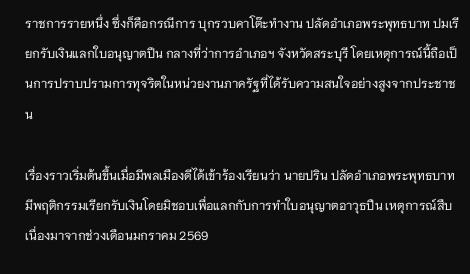ราชการรายหนึ่ง ซึ่งก็คือกรณีการ บุกรวบคาโต๊ะทำงาน ปลัดอำเภอพระพุทธบาท ปมเรียกรับเงินแลกใบอนุญาตปืน กลางที่ว่าการอำเภอฯ จังหวัดสระบุรี โดยเหตุการณ์นี้ถือเป็นการปราบปรามการทุจริตในหน่วยงานภาครัฐที่ได้รับความสนใจอย่างสูงจากประชาชน

เรื่องราวเริ่มต้นขึ้นเมื่อมีพลเมืองดีได้เข้าร้องเรียนว่า นายปริน ปลัดอำเภอพระพุทธบาท มีพฤติกรรมเรียกรับเงินโดยมิชอบเพื่อแลกกับการทำใบอนุญาตอาวุธปืน เหตุการณ์สืบเนื่องมาจากช่วงเดือนมกราคม 2569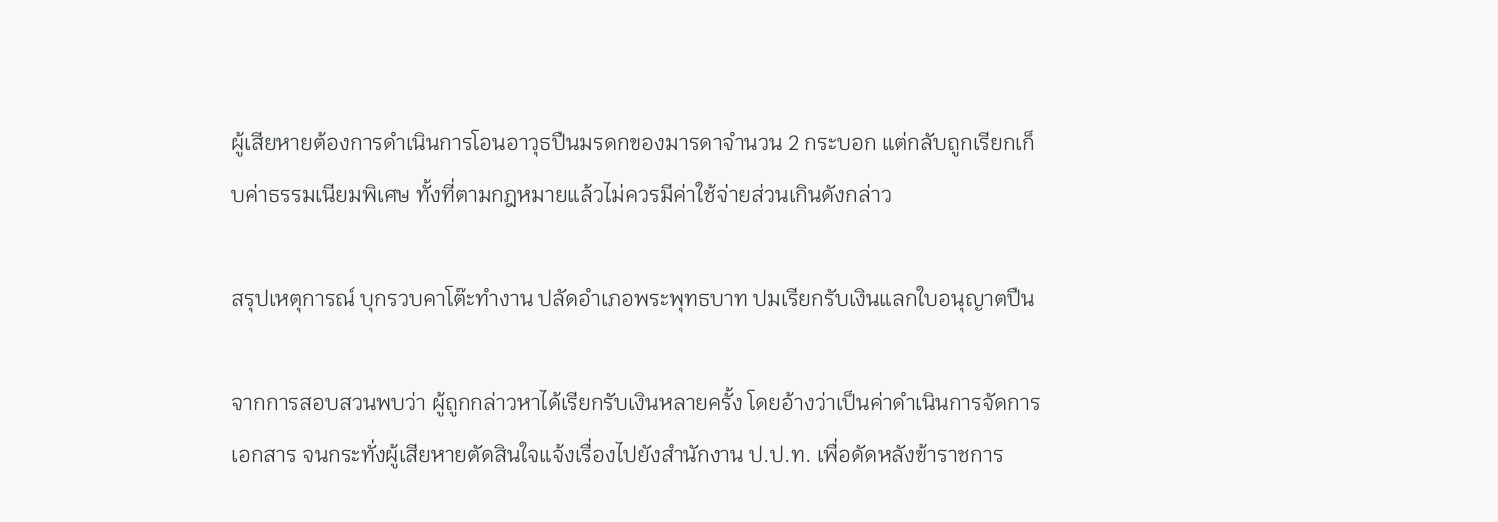ผู้เสียหายต้องการดำเนินการโอนอาวุธปืนมรดกของมารดาจำนวน 2 กระบอก แต่กลับถูกเรียกเก็บค่าธรรมเนียมพิเศษ ทั้งที่ตามกฎหมายแล้วไม่ควรมีค่าใช้จ่ายส่วนเกินดังกล่าว

สรุปเหตุการณ์ บุกรวบคาโต๊ะทำงาน ปลัดอำเภอพระพุทธบาท ปมเรียกรับเงินแลกใบอนุญาตปืน

จากการสอบสวนพบว่า ผู้ถูกกล่าวหาได้เรียกรับเงินหลายครั้ง โดยอ้างว่าเป็นค่าดำเนินการจัดการเอกสาร จนกระทั่งผู้เสียหายตัดสินใจแจ้งเรื่องไปยังสำนักงาน ป.ป.ท. เพื่อดัดหลังข้าราชการ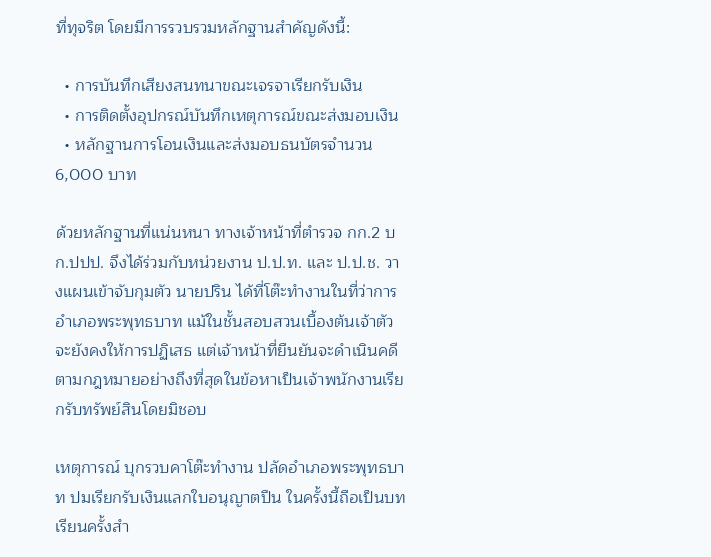ที่ทุจริต โดยมีการรวบรวมหลักฐานสำคัญดังนี้:

  • การบันทึกเสียงสนทนาขณะเจรจาเรียกรับเงิน
  • การติดตั้งอุปกรณ์บันทึกเหตุการณ์ขณะส่งมอบเงิน
  • หลักฐานการโอนเงินและส่งมอบธนบัตรจำนวน 6,000 บาท

ด้วยหลักฐานที่แน่นหนา ทางเจ้าหน้าที่ตำรวจ กก.2 บก.ปปป. จึงได้ร่วมกับหน่วยงาน ป.ป.ท. และ ป.ป.ช. วางแผนเข้าจับกุมตัว นายปริน ได้ที่โต๊ะทำงานในที่ว่าการอำเภอพระพุทธบาท แม้ในชั้นสอบสวนเบื้องต้นเจ้าตัวจะยังคงให้การปฏิเสธ แต่เจ้าหน้าที่ยืนยันจะดำเนินคดีตามกฎหมายอย่างถึงที่สุดในข้อหาเป็นเจ้าพนักงานเรียกรับทรัพย์สินโดยมิชอบ

เหตุการณ์ บุกรวบคาโต๊ะทำงาน ปลัดอำเภอพระพุทธบาท ปมเรียกรับเงินแลกใบอนุญาตปืน ในครั้งนี้ถือเป็นบทเรียนครั้งสำ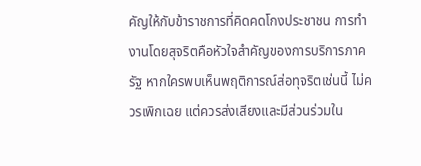คัญให้กับข้าราชการที่คิดคดโกงประชาชน การทำงานโดยสุจริตคือหัวใจสำคัญของการบริการภาครัฐ หากใครพบเห็นพฤติการณ์ส่อทุจริตเช่นนี้ ไม่ควรเพิกเฉย แต่ควรส่งเสียงและมีส่วนร่วมใน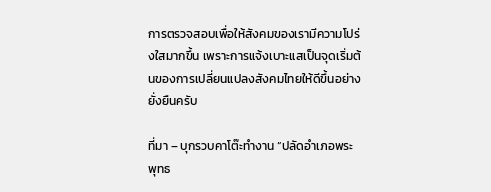การตรวจสอบเพื่อให้สังคมของเรามีความโปร่งใสมากขึ้น เพราะการแจ้งเบาะแสเป็นจุดเริ่มต้นของการเปลี่ยนแปลงสังคมไทยให้ดีขึ้นอย่างยั่งยืนครับ

ที่มา – บุกรวบคาโต๊ะทำงาน “ปลัดอำเภอพระพุทธ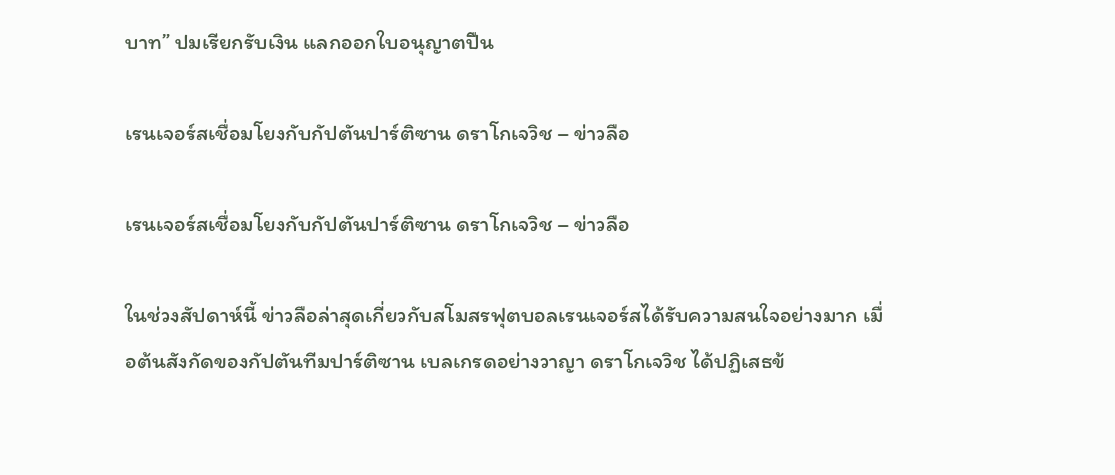บาท” ปมเรียกรับเงิน แลกออกใบอนุญาตปืน

เรนเจอร์สเชื่อมโยงกับกัปตันปาร์ติซาน ดราโกเจวิช – ข่าวลือ

เรนเจอร์สเชื่อมโยงกับกัปตันปาร์ติซาน ดราโกเจวิช – ข่าวลือ

ในช่วงสัปดาห์นี้ ข่าวลือล่าสุดเกี่ยวกับสโมสรฟุตบอลเรนเจอร์สได้รับความสนใจอย่างมาก เมื่อต้นสังกัดของกัปตันทีมปาร์ติซาน เบลเกรดอย่างวาญา ดราโกเจวิช ได้ปฏิเสธข้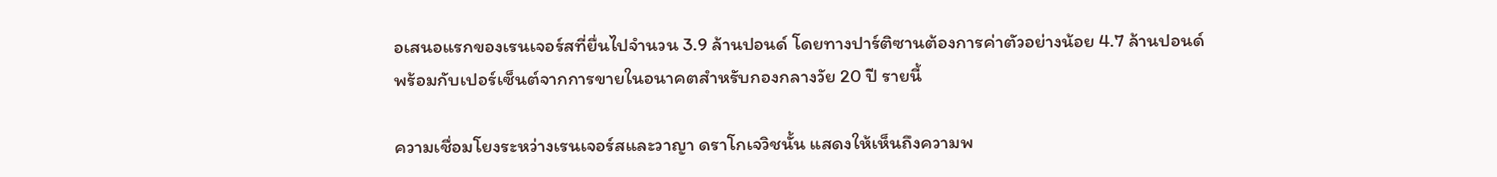อเสนอแรกของเรนเจอร์สที่ยื่นไปจำนวน 3.9 ล้านปอนด์ โดยทางปาร์ติซานต้องการค่าตัวอย่างน้อย 4.7 ล้านปอนด์พร้อมกับเปอร์เซ็นต์จากการขายในอนาคตสำหรับกองกลางวัย 20 ปี รายนี้

ความเชื่อมโยงระหว่างเรนเจอร์สและวาญา ดราโกเจวิชนั้น แสดงให้เห็นถึงความพ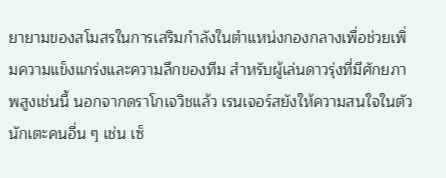ยายามของสโมสรในการเสริมกำลังในตำแหน่งกองกลางเพื่อช่วยเพิ่มความแข็งแกร่งและความลึกของทีม สำหรับผู้เล่นดาวรุ่งที่มีศักยภาพสูงเช่นนี้ นอกจากดราโกเจวิชแล้ว เรนเจอร์สยังให้ความสนใจในตัวนักเตะคนอื่น ๆ เช่น เซ็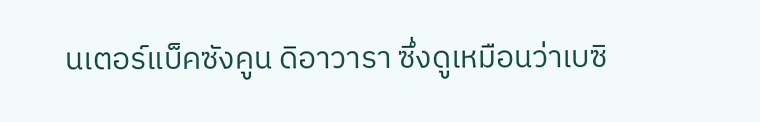นเตอร์แบ็คซังคูน ดิอาวารา ซึ่งดูเหมือนว่าเบซิ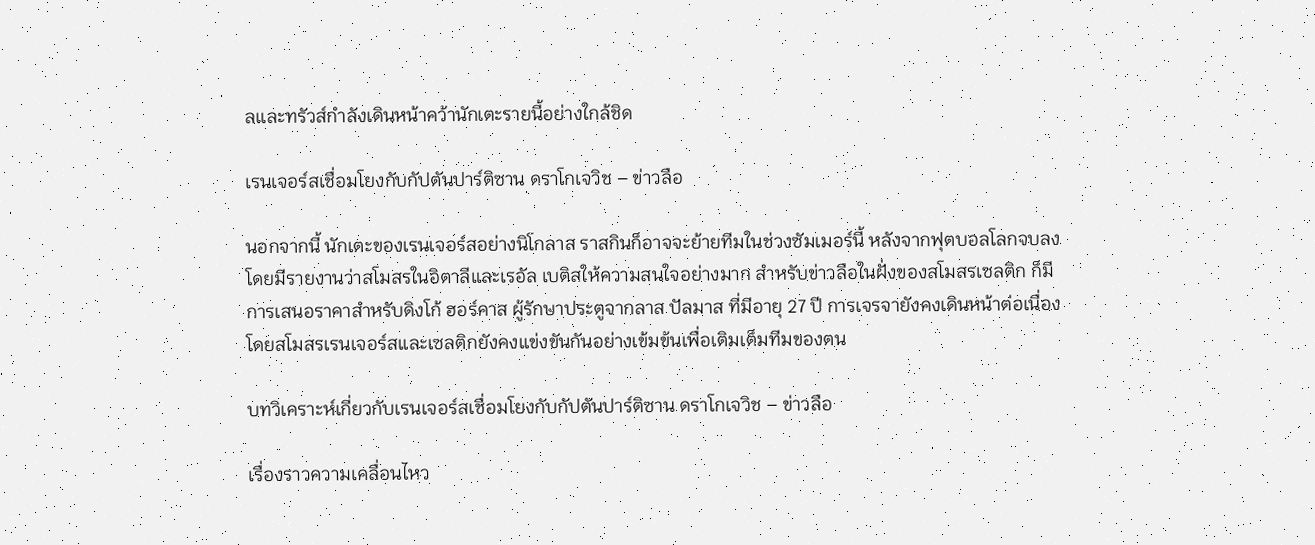ลและทรัวส์กำลังเดินหน้าคว้านักเตะรายนี้อย่างใกล้ชิด

เรนเจอร์สเชื่อมโยงกับกัปตันปาร์ติซาน ดราโกเจวิช – ข่าวลือ

นอกจากนี้ นักเตะของเรนเจอร์สอย่างนิโกลาส ราสกินก็อาจจะย้ายทีมในช่วงซัมเมอร์นี้ หลังจากฟุตบอลโลกจบลง โดยมีรายงานว่าสโมสรในอิตาลีและเรอัล เบติสให้ความสนใจอย่างมาก สำหรับข่าวลือในฝั่งของสโมสรเซลติก ก็มีการเสนอราคาสำหรับดิงโก้ ฮอร์คาส ผู้รักษาประตูจากลาส ปัลมาส ที่มีอายุ 27 ปี การเจรจายังคงเดินหน้าต่อเนื่อง โดยสโมสรเรนเจอร์สและเซลติกยังคงแข่งขันกันอย่างเข้มข้นเพื่อเติมเต็มทีมของตน

บทวิเคราะห์เกี่ยวกับเรนเจอร์สเชื่อมโยงกับกัปตันปาร์ติซาน ดราโกเจวิช – ข่าวลือ

เรื่องราวความเคลื่อนไหว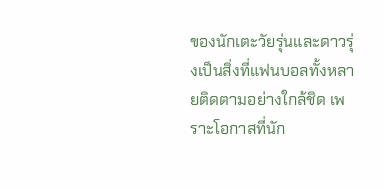ของนักเตะวัยรุ่นและดาวรุ่งเป็นสิ่งที่แฟนบอลทั้งหลายติดตามอย่างใกล้ชิด เพราะโอกาสที่นัก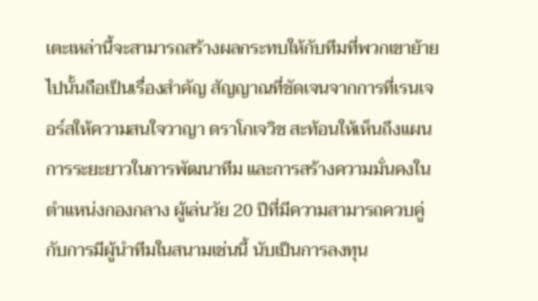เตะเหล่านี้จะสามารถสร้างผลกระทบให้กับทีมที่พวกเขาย้ายไปนั้นถือเป็นเรื่องสำคัญ สัญญาณที่ชัดเจนจากการที่เรนเจอร์สให้ความสนใจวาญา ดราโกเจวิช สะท้อนให้เห็นถึงแผนการระยะยาวในการพัฒนาทีม และการสร้างความมั่นคงในตำแหน่งกองกลาง ผู้เล่นวัย 20 ปีที่มีความสามารถควบคู่กับการมีผู้นำทีมในสนามเช่นนี้ นับเป็นการลงทุน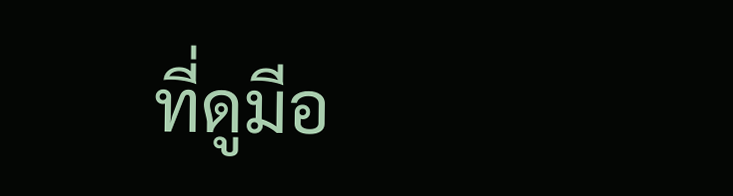ที่ดูมีอ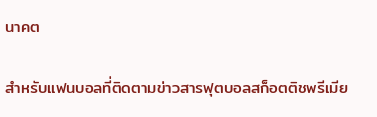นาคต

สำหรับแฟนบอลที่ติดตามข่าวสารฟุตบอลสก็อตติชพรีเมีย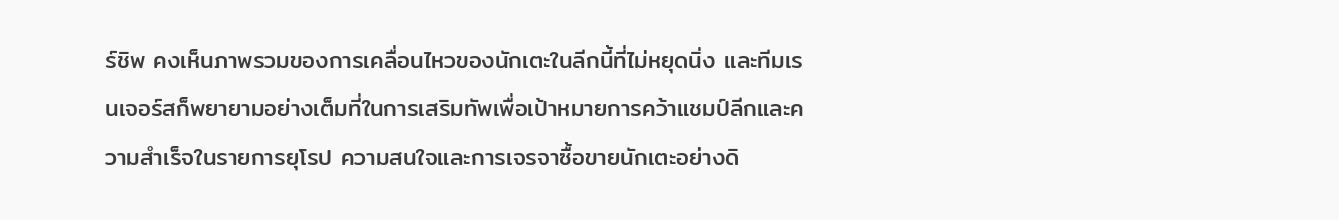ร์ชิพ คงเห็นภาพรวมของการเคลื่อนไหวของนักเตะในลีกนี้ที่ไม่หยุดนิ่ง และทีมเรนเจอร์สก็พยายามอย่างเต็มที่ในการเสริมทัพเพื่อเป้าหมายการคว้าแชมป์ลีกและความสำเร็จในรายการยุโรป ความสนใจและการเจรจาซื้อขายนักเตะอย่างดิ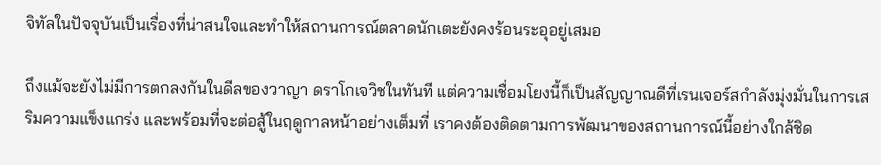จิทัลในปัจจุบันเป็นเรื่องที่น่าสนใจและทำให้สถานการณ์ตลาดนักเตะยังคงร้อนระอุอยู่เสมอ

ถึงแม้จะยังไม่มีการตกลงกันในดีลของวาญา ดราโกเจวิชในทันที แต่ความเชื่อมโยงนี้ก็เป็นสัญญาณดีที่เรนเจอร์สกำลังมุ่งมั่นในการเสริมความแข็งแกร่ง และพร้อมที่จะต่อสู้ในฤดูกาลหน้าอย่างเต็มที่ เราคงต้องติดตามการพัฒนาของสถานการณ์นี้อย่างใกล้ชิด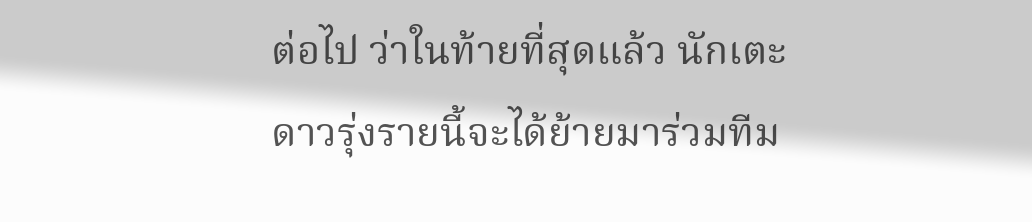ต่อไป ว่าในท้ายที่สุดแล้ว นักเตะดาวรุ่งรายนี้จะได้ย้ายมาร่วมทีม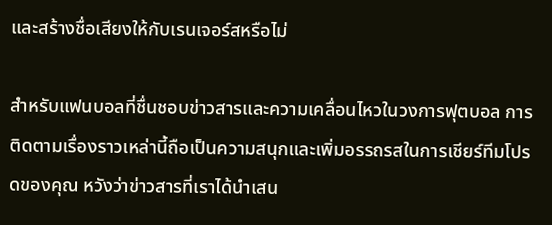และสร้างชื่อเสียงให้กับเรนเจอร์สหรือไม่

สำหรับแฟนบอลที่ชื่นชอบข่าวสารและความเคลื่อนไหวในวงการฟุตบอล การติดตามเรื่องราวเหล่านี้ถือเป็นความสนุกและเพิ่มอรรถรสในการเชียร์ทีมโปรดของคุณ หวังว่าข่าวสารที่เราได้นำเสน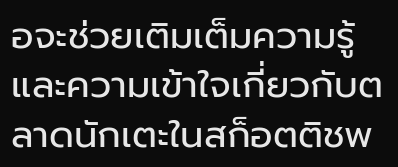อจะช่วยเติมเต็มความรู้และความเข้าใจเกี่ยวกับตลาดนักเตะในสก็อตติชพ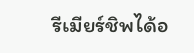รีเมียร์ชิพได้อ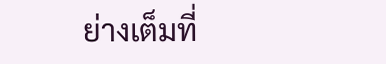ย่างเต็มที่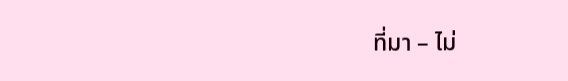ที่มา – ไม่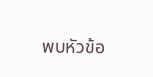พบหัวข้อ